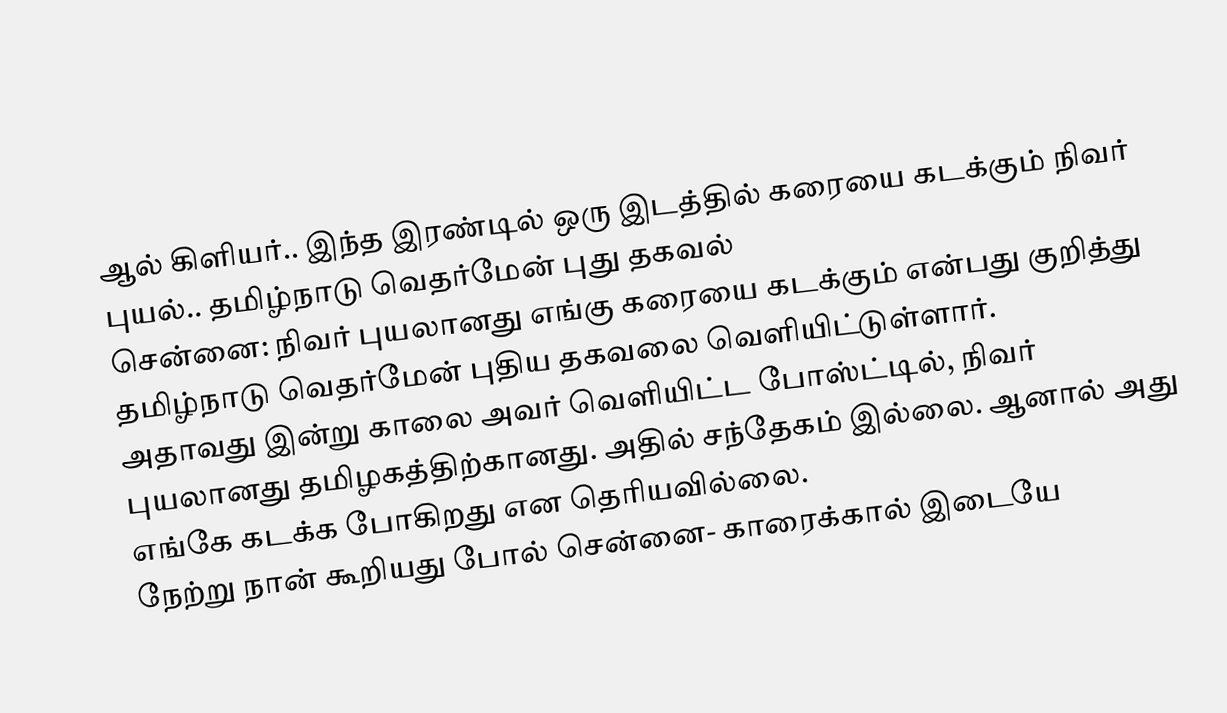ஆல் கிளியர்.. இந்த இரண்டில் ஒரு இடத்தில் கரையை கடக்கும் நிவர் புயல்.. தமிழ்நாடு வெதர்மேன் புது தகவல்
சென்னை: நிவர் புயலானது எங்கு கரையை கடக்கும் என்பது குறித்து தமிழ்நாடு வெதர்மேன் புதிய தகவலை வெளியிட்டுள்ளார்.
அதாவது இன்று காலை அவர் வெளியிட்ட போஸ்ட்டில், நிவர் புயலானது தமிழகத்திற்கானது. அதில் சந்தேகம் இல்லை. ஆனால் அது எங்கே கடக்க போகிறது என தெரியவில்லை.
நேற்று நான் கூறியது போல் சென்னை- காரைக்கால் இடையே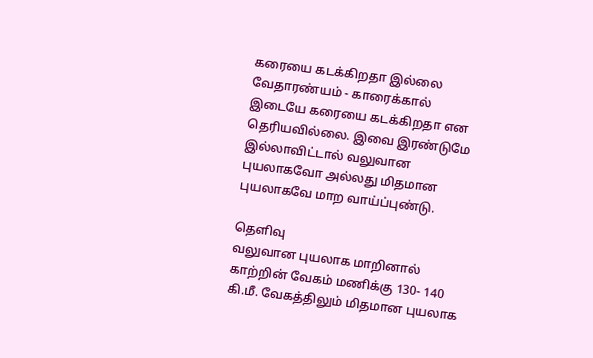கரையை கடக்கிறதா இல்லை வேதாரண்யம் - காரைக்கால் இடையே கரையை கடக்கிறதா என தெரியவில்லை. இவை இரண்டுமே இல்லாவிட்டால் வலுவான புயலாகவோ அல்லது மிதமான புயலாகவே மாற வாய்ப்புண்டு.

தெளிவு
வலுவான புயலாக மாறினால் காற்றின் வேகம் மணிக்கு 130- 140 கி.மீ. வேகத்திலும் மிதமான புயலாக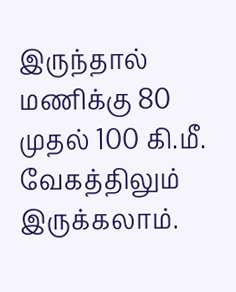இருந்தால் மணிக்கு 80 முதல் 100 கி.மீ. வேகத்திலும் இருக்கலாம்.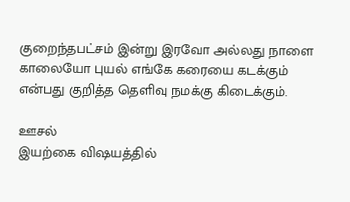குறைந்தபட்சம் இன்று இரவோ அல்லது நாளை காலையோ புயல் எங்கே கரையை கடக்கும் என்பது குறித்த தெளிவு நமக்கு கிடைக்கும்.

ஊசல்
இயற்கை விஷயத்தில்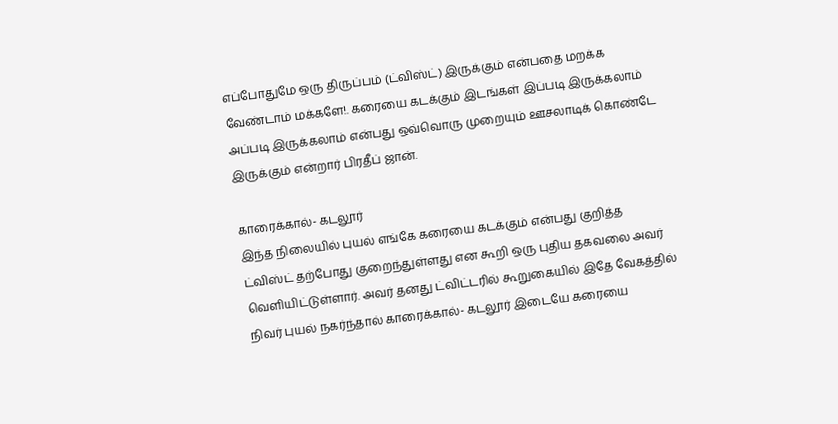எப்போதுமே ஒரு திருப்பம் (ட்விஸ்ட்) இருக்கும் என்பதை மறக்க வேண்டாம் மக்களே!. கரையை கடக்கும் இடங்கள் இப்படி இருக்கலாம் அப்படி இருக்கலாம் என்பது ஒவ்வொரு முறையும் ஊசலாடிக் கொண்டே இருக்கும் என்றார் பிரதீப் ஜான்.

காரைக்கால்- கடலூர்
இந்த நிலையில் புயல் எங்கே கரையை கடக்கும் என்பது குறித்த ட்விஸ்ட் தற்போது குறைந்துள்ளது என கூறி ஒரு புதிய தகவலை அவர் வெளியிட்டுள்ளார். அவர் தனது ட்விட்டரில் கூறுகையில் இதே வேகத்தில் நிவர் புயல் நகர்ந்தால் காரைக்கால்- கடலூர் இடையே கரையை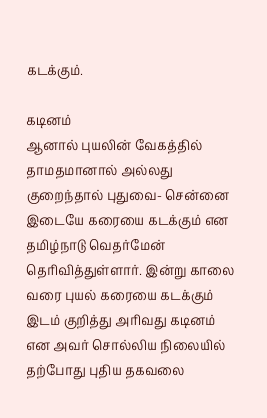கடக்கும்.

கடினம்
ஆனால் புயலின் வேகத்தில் தாமதமானால் அல்லது குறைந்தால் புதுவை- சென்னை இடையே கரையை கடக்கும் என தமிழ்நாடு வெதர்மேன் தெரிவித்துள்ளார். இன்று காலை வரை புயல் கரையை கடக்கும் இடம் குறித்து அரிவது கடினம் என அவர் சொல்லிய நிலையில் தற்போது புதிய தகவலை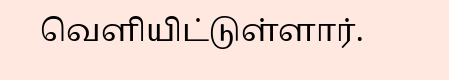வெளியிட்டுள்ளார்.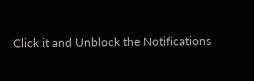Click it and Unblock the Notifications